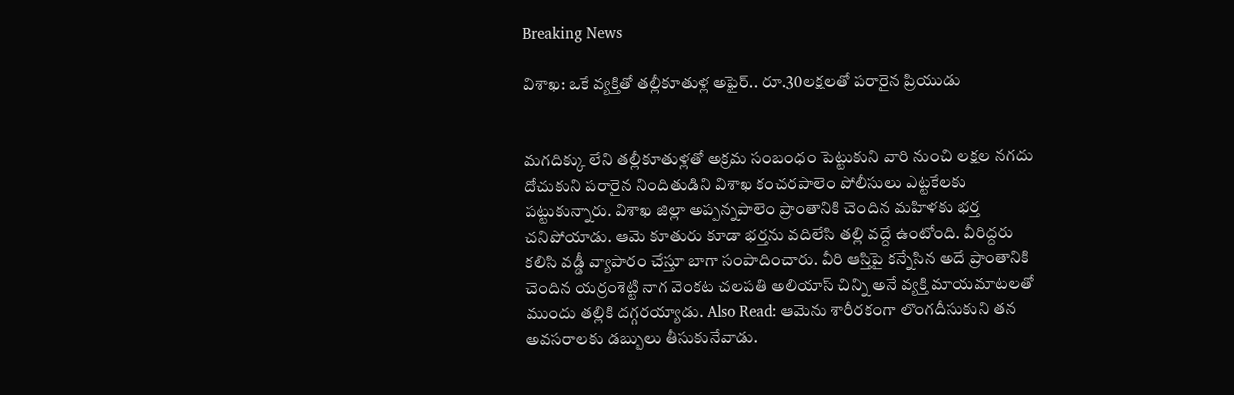Breaking News

విశాఖ: ఒకే వ్యక్తితో తల్లీకూతుళ్ల అఫైర్.. రూ.30లక్షలతో పరారైన ప్రియుడు


మగదిక్కు లేని తల్లీకూతుళ్లతో అక్రమ సంబంధం పెట్టుకుని వారి నుంచి లక్షల నగదు దోచుకుని పరారైన నిందితుడిని విశాఖ కంచరపాలెం పోలీసులు ఎట్టకేలకు పట్టుకున్నారు. విశాఖ జిల్లా అప్పన్నపాలెం ప్రాంతానికి చెందిన మహిళకు భర్త చనిపోయాడు. ఆమె కూతురు కూడా భర్తను వదిలేసి తల్లి వద్దే ఉంటోంది. వీరిద్దరు కలిసి వడ్డీ వ్యాపారం చేస్తూ బాగా సంపాదించారు. వీరి ఆస్తిపై కన్నేసిన అదే ప్రాంతానికి చెందిన యర్రంశెట్టి నాగ వెంకట చలపతి అలియాస్‌ చిన్ని అనే వ్యక్తి మాయమాటలతో ముందు తల్లికి దగ్గరయ్యాడు. Also Read: ఆమెను శారీరకంగా లొంగదీసుకుని తన అవసరాలకు డబ్బులు తీసుకునేవాడు.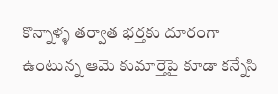కొన్నాళ్ళ తర్వాత భర్తకు దూరంగా ఉంటున్న ఆమె కుమార్తెపై కూడా కన్నేసి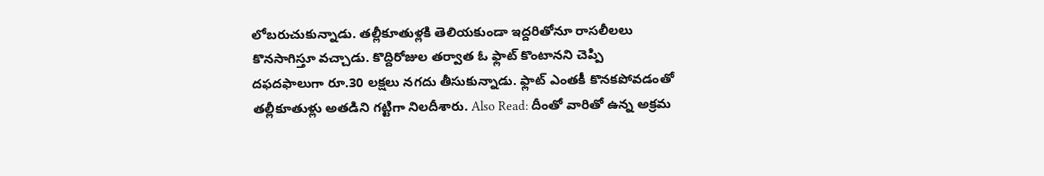లోబరుచుకున్నాడు. తల్లీకూతుళ్లకి తెలియకుండా ఇద్దరితోనూ రాసలీలలు కొనసాగిస్తూ వచ్చాడు. కొద్దిరోజుల తర్వాత ఓ ఫ్లాట్‌ కొంటానని చెప్పి దఫదఫాలుగా రూ.30 లక్షలు నగదు తీసుకున్నాడు. ఫ్లాట్‌ ఎంతకీ కొనకపోవడంతో తల్లీకూతుళ్లు అతడిని గట్టిగా నిలదీశారు. Also Read: దీంతో వారితో ఉన్న అక్రమ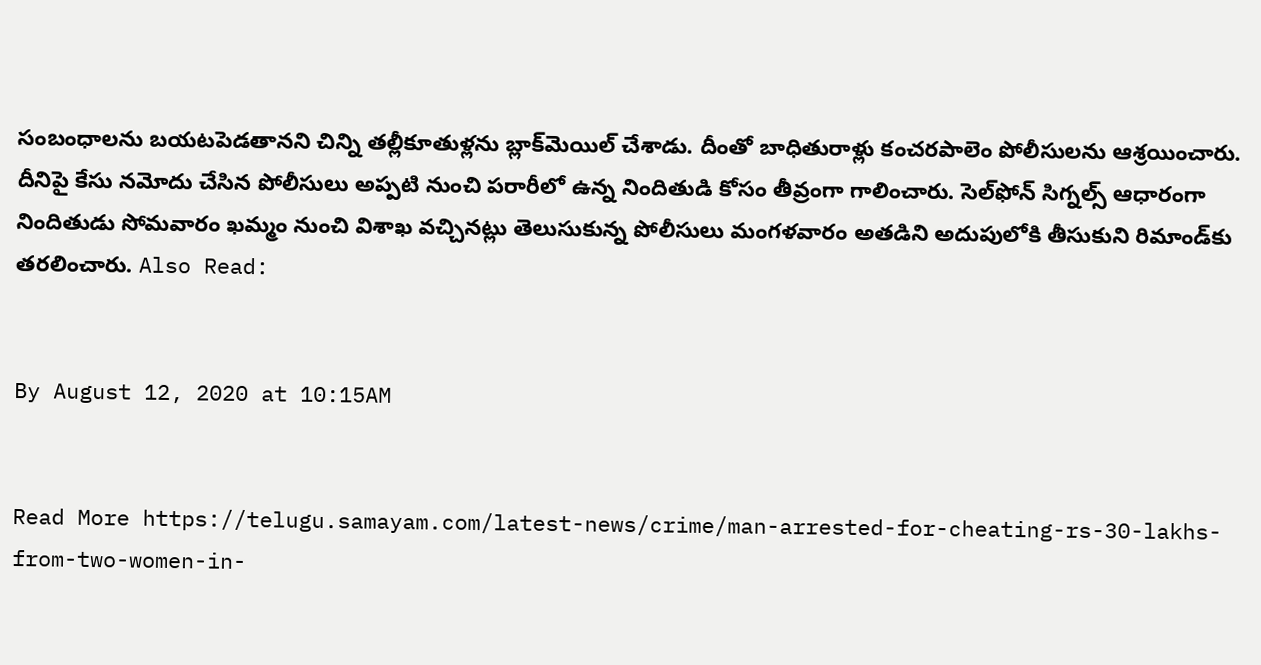సంబంధాలను బయటపెడతానని చిన్ని తల్లీకూతుళ్లను బ్లాక్‌మెయిల్ చేశాడు. దీంతో బాధితురాళ్లు కంచరపాలెం పోలీసులను ఆశ్రయించారు. దీనిపై కేసు నమోదు చేసిన పోలీసులు అప్పటి నుంచి పరారీలో ఉన్న నిందితుడి కోసం తీవ్రంగా గాలించారు. సెల్‌ఫోన్ సిగ్నల్స్ ఆధారంగా నిందితుడు సోమవారం ఖమ్మం నుంచి విశాఖ వచ్చినట్లు తెలుసుకున్న పోలీసులు మంగళవారం అతడిని అదుపులోకి తీసుకుని రిమాండ్‌కు తరలించారు. Also Read:


By August 12, 2020 at 10:15AM


Read More https://telugu.samayam.com/latest-news/crime/man-arrested-for-cheating-rs-30-lakhs-from-two-women-in-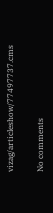vizag/articleshow/77497737.cms

No comments